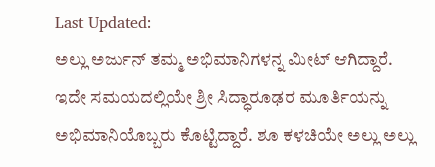Last Updated:
ಅಲ್ಲು ಅರ್ಜುನ್ ತಮ್ಮ ಅಭಿಮಾನಿಗಳನ್ನ ಮೀಟ್ ಆಗಿದ್ದಾರೆ. ಇದೇ ಸಮಯದಲ್ಲಿಯೇ ಶ್ರೀ ಸಿದ್ಧಾರೂಢರ ಮೂರ್ತಿಯನ್ನು ಅಭಿಮಾನಿಯೊಬ್ಬರು ಕೊಟ್ಟಿದ್ದಾರೆ. ಶೂ ಕಳಚಿಯೇ ಅಲ್ಲು ಅಲ್ಲು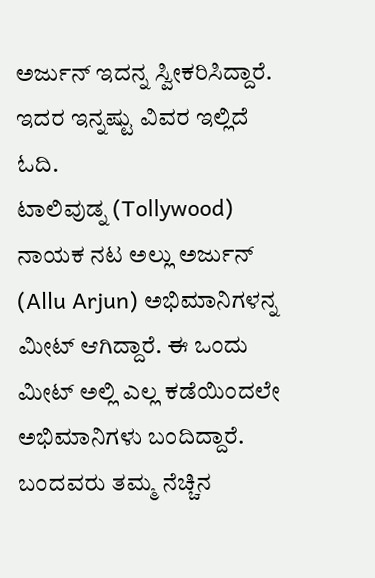ಅರ್ಜುನ್ ಇದನ್ನ ಸ್ವೀಕರಿಸಿದ್ದಾರೆ. ಇದರ ಇನ್ನಷ್ಟು ವಿವರ ಇಲ್ಲಿದೆ ಓದಿ.
ಟಾಲಿವುಡ್ನ (Tollywood) ನಾಯಕ ನಟ ಅಲ್ಲು ಅರ್ಜುನ್ (Allu Arjun) ಅಭಿಮಾನಿಗಳನ್ನ ಮೀಟ್ ಆಗಿದ್ದಾರೆ. ಈ ಒಂದು ಮೀಟ್ ಅಲ್ಲಿ ಎಲ್ಲ ಕಡೆಯಿಂದಲೇ ಅಭಿಮಾನಿಗಳು ಬಂದಿದ್ದಾರೆ. ಬಂದವರು ತಮ್ಮ ನೆಚ್ಚಿನ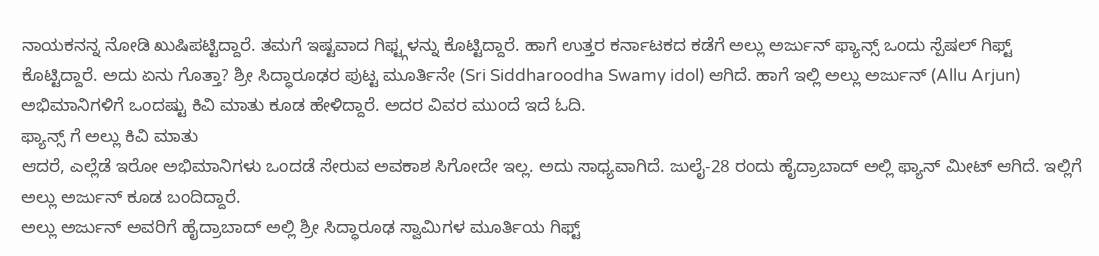ನಾಯಕನನ್ನ ನೋಡಿ ಖುಷಿಪಟ್ಟಿದ್ದಾರೆ. ತಮಗೆ ಇಷ್ಟವಾದ ಗಿಫ್ಟ್ಗಳನ್ನು ಕೊಟ್ಟಿದ್ದಾರೆ. ಹಾಗೆ ಉತ್ತರ ಕರ್ನಾಟಕದ ಕಡೆಗೆ ಅಲ್ಲು ಅರ್ಜುನ್ ಫ್ಯಾನ್ಸ್ ಒಂದು ಸ್ಪೆಷಲ್ ಗಿಫ್ಟ್ ಕೊಟ್ಟಿದ್ದಾರೆ. ಅದು ಏನು ಗೊತ್ತಾ? ಶ್ರೀ ಸಿದ್ಧಾರೂಢರ ಪುಟ್ಟ ಮೂರ್ತಿನೇ (Sri Siddharoodha Swamy idol) ಆಗಿದೆ. ಹಾಗೆ ಇಲ್ಲಿ ಅಲ್ಲು ಅರ್ಜುನ್ (Allu Arjun) ಅಭಿಮಾನಿಗಳಿಗೆ ಒಂದಷ್ಟು ಕಿವಿ ಮಾತು ಕೂಡ ಹೇಳಿದ್ದಾರೆ. ಅದರ ವಿವರ ಮುಂದೆ ಇದೆ ಓದಿ.
ಫ್ಯಾನ್ಸ್ ಗೆ ಅಲ್ಲು ಕಿವಿ ಮಾತು
ಆದರೆ, ಎಲ್ಲೆಡೆ ಇರೋ ಅಭಿಮಾನಿಗಳು ಒಂದಡೆ ಸೇರುವ ಅವಕಾಶ ಸಿಗೋದೇ ಇಲ್ಲ. ಅದು ಸಾಧ್ಯವಾಗಿದೆ. ಜುಲೈ-28 ರಂದು ಹೈದ್ರಾಬಾದ್ ಅಲ್ಲಿ ಫ್ಯಾನ್ ಮೀಟ್ ಆಗಿದೆ. ಇಲ್ಲಿಗೆ ಅಲ್ಲು ಅರ್ಜುನ್ ಕೂಡ ಬಂದಿದ್ದಾರೆ.
ಅಲ್ಲು ಅರ್ಜುನ್ ಅವರಿಗೆ ಹೈದ್ರಾಬಾದ್ ಅಲ್ಲಿ ಶ್ರೀ ಸಿದ್ಧಾರೂಢ ಸ್ವಾಮಿಗಳ ಮೂರ್ತಿಯ ಗಿಫ್ಟ್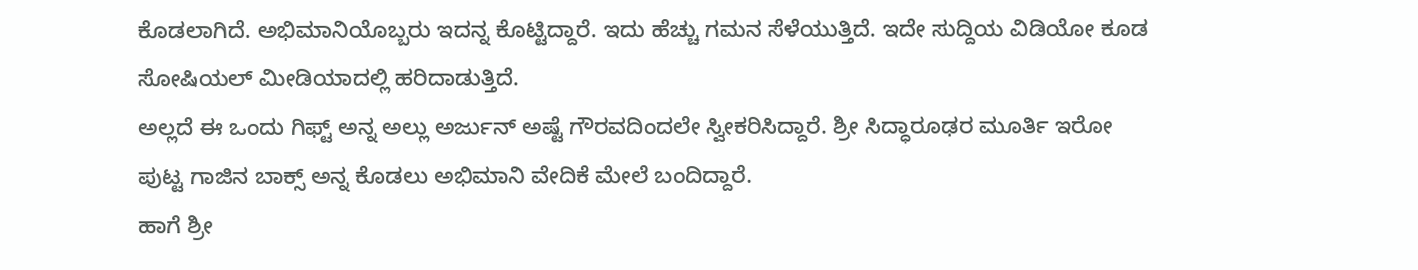ಕೊಡಲಾಗಿದೆ. ಅಭಿಮಾನಿಯೊಬ್ಬರು ಇದನ್ನ ಕೊಟ್ಟಿದ್ದಾರೆ. ಇದು ಹೆಚ್ಚು ಗಮನ ಸೆಳೆಯುತ್ತಿದೆ. ಇದೇ ಸುದ್ದಿಯ ವಿಡಿಯೋ ಕೂಡ ಸೋಷಿಯಲ್ ಮೀಡಿಯಾದಲ್ಲಿ ಹರಿದಾಡುತ್ತಿದೆ.
ಅಲ್ಲದೆ ಈ ಒಂದು ಗಿಫ್ಟ್ ಅನ್ನ ಅಲ್ಲು ಅರ್ಜುನ್ ಅಷ್ಟೆ ಗೌರವದಿಂದಲೇ ಸ್ವೀಕರಿಸಿದ್ದಾರೆ. ಶ್ರೀ ಸಿದ್ಧಾರೂಢರ ಮೂರ್ತಿ ಇರೋ ಪುಟ್ಟ ಗಾಜಿನ ಬಾಕ್ಸ್ ಅನ್ನ ಕೊಡಲು ಅಭಿಮಾನಿ ವೇದಿಕೆ ಮೇಲೆ ಬಂದಿದ್ದಾರೆ.
ಹಾಗೆ ಶ್ರೀ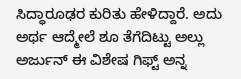ಸಿದ್ಧಾರೂಢರ ಕುರಿತು ಹೇಳಿದ್ದಾರೆ. ಅದು ಅರ್ಥ ಆದ್ಮೇಲೆ ಶೂ ತೆಗೆದಿಟ್ಟು ಅಲ್ಲು ಅರ್ಜುನ್ ಈ ವಿಶೇಷ ಗಿಫ್ಟ್ ಅನ್ನ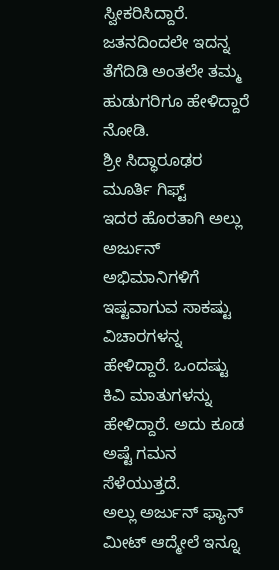ಸ್ವೀಕರಿಸಿದ್ದಾರೆ. ಜತನದಿಂದಲೇ ಇದನ್ನ ತೆಗೆದಿಡಿ ಅಂತಲೇ ತಮ್ಮ ಹುಡುಗರಿಗೂ ಹೇಳಿದ್ದಾರೆ ನೋಡಿ.
ಶ್ರೀ ಸಿದ್ಧಾರೂಢರ ಮೂರ್ತಿ ಗಿಫ್ಟ್
ಇದರ ಹೊರತಾಗಿ ಅಲ್ಲು ಅರ್ಜುನ್ ಅಭಿಮಾನಿಗಳಿಗೆ ಇಷ್ಟವಾಗುವ ಸಾಕಷ್ಟು ವಿಚಾರಗಳನ್ನ ಹೇಳಿದ್ದಾರೆ. ಒಂದಷ್ಟು ಕಿವಿ ಮಾತುಗಳನ್ನು ಹೇಳಿದ್ದಾರೆ. ಅದು ಕೂಡ ಅಷ್ಟೆ ಗಮನ ಸೆಳೆಯುತ್ತದೆ.
ಅಲ್ಲು ಅರ್ಜುನ್ ಫ್ಯಾನ್ ಮೀಟ್ ಆದ್ಮೇಲೆ ಇನ್ನೂ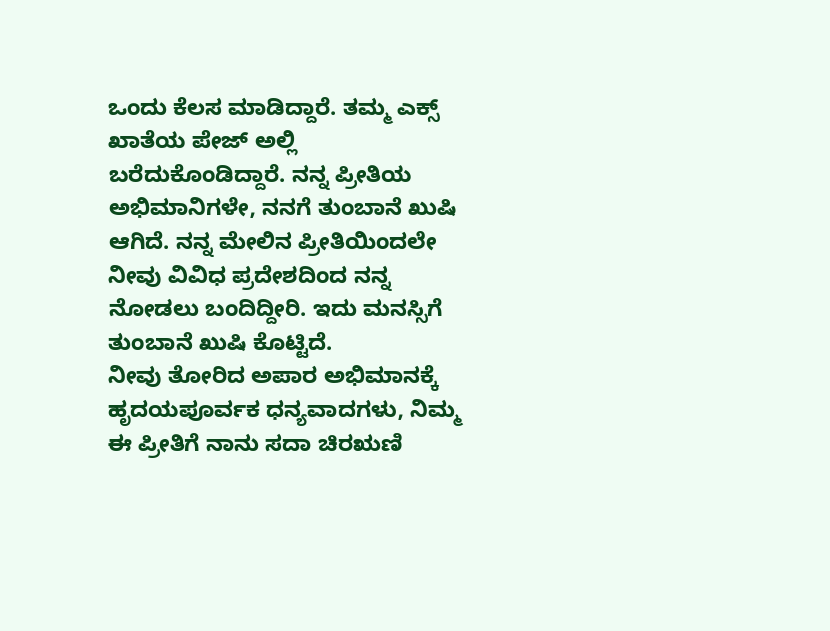ಒಂದು ಕೆಲಸ ಮಾಡಿದ್ದಾರೆ. ತಮ್ಮ ಎಕ್ಸ್ ಖಾತೆಯ ಪೇಜ್ ಅಲ್ಲಿ ಬರೆದುಕೊಂಡಿದ್ದಾರೆ. ನನ್ನ ಪ್ರೀತಿಯ ಅಭಿಮಾನಿಗಳೇ, ನನಗೆ ತುಂಬಾನೆ ಖುಷಿ ಆಗಿದೆ. ನನ್ನ ಮೇಲಿನ ಪ್ರೀತಿಯಿಂದಲೇ ನೀವು ವಿವಿಧ ಪ್ರದೇಶದಿಂದ ನನ್ನ ನೋಡಲು ಬಂದಿದ್ದೀರಿ. ಇದು ಮನಸ್ಸಿಗೆ ತುಂಬಾನೆ ಖುಷಿ ಕೊಟ್ಟಿದೆ.
ನೀವು ತೋರಿದ ಅಪಾರ ಅಭಿಮಾನಕ್ಕೆ ಹೃದಯಪೂರ್ವಕ ಧನ್ಯವಾದಗಳು, ನಿಮ್ಮ ಈ ಪ್ರೀತಿಗೆ ನಾನು ಸದಾ ಚಿರಋಣಿ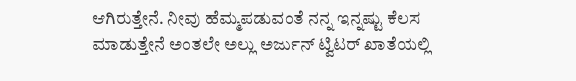ಆಗಿರುತ್ತೇನೆ. ನೀವು ಹೆಮ್ಮಪಡುವಂತೆ ನನ್ನ ಇನ್ನಷ್ಟು ಕೆಲಸ ಮಾಡುತ್ತೇನೆ ಅಂತಲೇ ಅಲ್ಲು ಅರ್ಜುನ್ ಟ್ವಿಟರ್ ಖಾತೆಯಲ್ಲಿ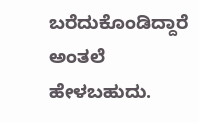ಬರೆದುಕೊಂಡಿದ್ದಾರೆ ಅಂತಲೆ ಹೇಳಬಹುದು.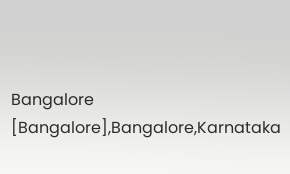Bangalore [Bangalore],Bangalore,Karnataka